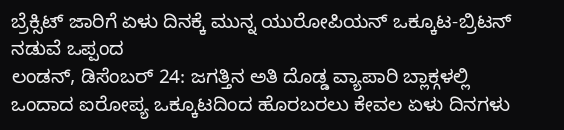ಬ್ರೆಕ್ಸಿಟ್ ಜಾರಿಗೆ ಏಳು ದಿನಕ್ಕೆ ಮುನ್ನ ಯುರೋಪಿಯನ್ ಒಕ್ಕೂಟ-ಬ್ರಿಟನ್ ನಡುವೆ ಒಪ್ಪಂದ
ಲಂಡನ್, ಡಿಸೆಂಬರ್ 24: ಜಗತ್ತಿನ ಅತಿ ದೊಡ್ಡ ವ್ಯಾಪಾರಿ ಬ್ಲಾಕ್ಗಳಲ್ಲಿ ಒಂದಾದ ಐರೋಪ್ಯ ಒಕ್ಕೂಟದಿಂದ ಹೊರಬರಲು ಕೇವಲ ಏಳು ದಿನಗಳು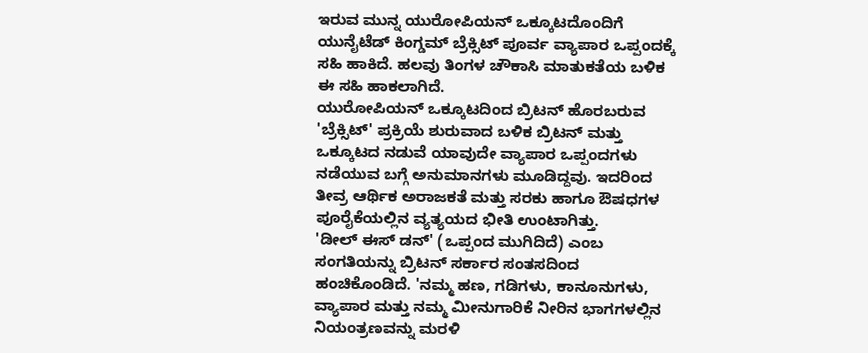ಇರುವ ಮುನ್ನ ಯುರೋಪಿಯನ್ ಒಕ್ಕೂಟದೊಂದಿಗೆ ಯುನೈಟೆಡ್ ಕಿಂಗ್ಡಮ್ ಬ್ರೆಕ್ಸಿಟ್ ಪೂರ್ವ ವ್ಯಾಪಾರ ಒಪ್ಪಂದಕ್ಕೆ ಸಹಿ ಹಾಕಿದೆ. ಹಲವು ತಿಂಗಳ ಚೌಕಾಸಿ ಮಾತುಕತೆಯ ಬಳಿಕ ಈ ಸಹಿ ಹಾಕಲಾಗಿದೆ.
ಯುರೋಪಿಯನ್ ಒಕ್ಕೂಟದಿಂದ ಬ್ರಿಟನ್ ಹೊರಬರುವ 'ಬ್ರೆಕ್ಸಿಟ್' ಪ್ರಕ್ರಿಯೆ ಶುರುವಾದ ಬಳಿಕ ಬ್ರಿಟನ್ ಮತ್ತು ಒಕ್ಕೂಟದ ನಡುವೆ ಯಾವುದೇ ವ್ಯಾಪಾರ ಒಪ್ಪಂದಗಳು ನಡೆಯುವ ಬಗ್ಗೆ ಅನುಮಾನಗಳು ಮೂಡಿದ್ದವು. ಇದರಿಂದ ತೀವ್ರ ಆರ್ಥಿಕ ಅರಾಜಕತೆ ಮತ್ತು ಸರಕು ಹಾಗೂ ಔಷಧಗಳ ಪೂರೈಕೆಯಲ್ಲಿನ ವ್ಯತ್ಯಯದ ಭೀತಿ ಉಂಟಾಗಿತ್ತು.
'ಡೀಲ್ ಈಸ್ ಡನ್' (ಒಪ್ಪಂದ ಮುಗಿದಿದೆ) ಎಂಬ ಸಂಗತಿಯನ್ನು ಬ್ರಿಟನ್ ಸರ್ಕಾರ ಸಂತಸದಿಂದ ಹಂಚಿಕೊಂಡಿದೆ. 'ನಮ್ಮ ಹಣ, ಗಡಿಗಳು, ಕಾನೂನುಗಳು, ವ್ಯಾಪಾರ ಮತ್ತು ನಮ್ಮ ಮೀನುಗಾರಿಕೆ ನೀರಿನ ಭಾಗಗಳಲ್ಲಿನ ನಿಯಂತ್ರಣವನ್ನು ಮರಳಿ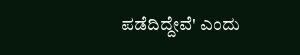ಪಡೆದಿದ್ದೇವೆ' ಎಂದು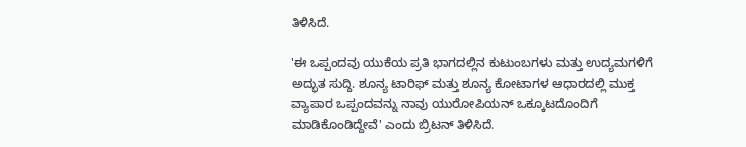ತಿಳಿಸಿದೆ.

'ಈ ಒಪ್ಪಂದವು ಯುಕೆಯ ಪ್ರತಿ ಭಾಗದಲ್ಲಿನ ಕುಟುಂಬಗಳು ಮತ್ತು ಉದ್ಯಮಗಳಿಗೆ ಅದ್ಭುತ ಸುದ್ದಿ. ಶೂನ್ಯ ಟಾರಿಫ್ ಮತ್ತು ಶೂನ್ಯ ಕೋಟಾಗಳ ಆಧಾರದಲ್ಲಿ ಮುಕ್ತ ವ್ಯಾಪಾರ ಒಪ್ಪಂದವನ್ನು ನಾವು ಯುರೋಪಿಯನ್ ಒಕ್ಕೂಟದೊಂದಿಗೆ ಮಾಡಿಕೊಂಡಿದ್ದೇವೆ' ಎಂದು ಬ್ರಿಟನ್ ತಿಳಿಸಿದೆ.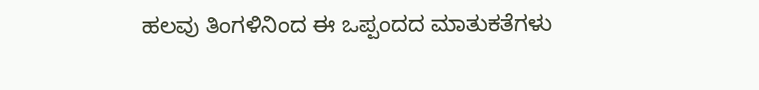ಹಲವು ತಿಂಗಳಿನಿಂದ ಈ ಒಪ್ಪಂದದ ಮಾತುಕತೆಗಳು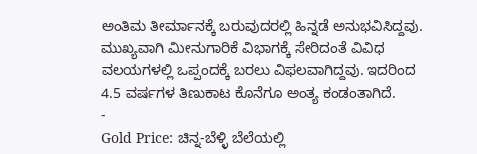ಅಂತಿಮ ತೀರ್ಮಾನಕ್ಕೆ ಬರುವುದರಲ್ಲಿ ಹಿನ್ನಡೆ ಅನುಭವಿಸಿದ್ದವು. ಮುಖ್ಯವಾಗಿ ಮೀನುಗಾರಿಕೆ ವಿಭಾಗಕ್ಕೆ ಸೇರಿದಂತೆ ವಿವಿಧ ವಲಯಗಳಲ್ಲಿ ಒಪ್ಪಂದಕ್ಕೆ ಬರಲು ವಿಫಲವಾಗಿದ್ದವು. ಇದರಿಂದ 4.5 ವರ್ಷಗಳ ತಿಣುಕಾಟ ಕೊನೆಗೂ ಅಂತ್ಯ ಕಂಡಂತಾಗಿದೆ.
-
Gold Price: ಚಿನ್ನ-ಬೆಳ್ಳಿ ಬೆಲೆಯಲ್ಲಿ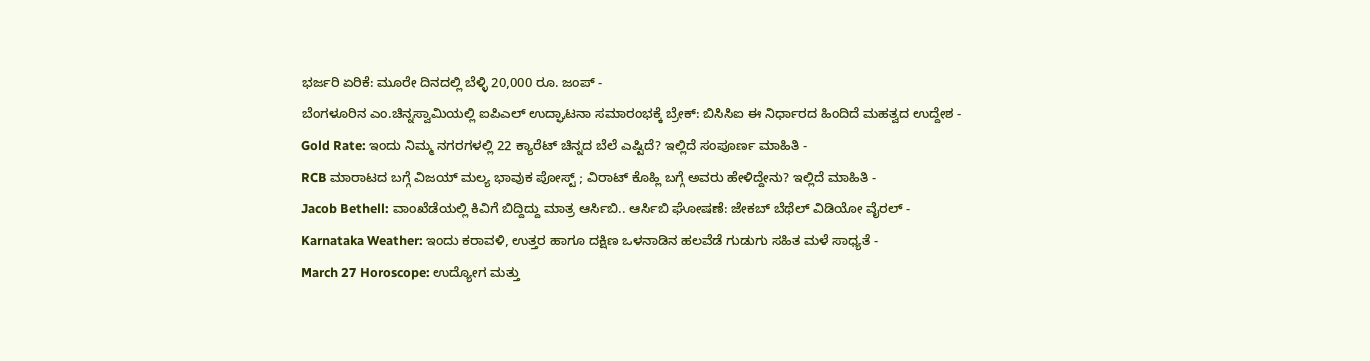ಭರ್ಜರಿ ಏರಿಕೆ: ಮೂರೇ ದಿನದಲ್ಲಿ ಬೆಳ್ಳಿ 20,000 ರೂ. ಜಂಪ್ -
ಬೆಂಗಳೂರಿನ ಎಂ.ಚಿನ್ನಸ್ವಾಮಿಯಲ್ಲಿ ಐಪಿಎಲ್ ಉದ್ಘಾಟನಾ ಸಮಾರಂಭಕ್ಕೆ ಬ್ರೇಕ್: ಬಿಸಿಸಿಐ ಈ ನಿರ್ಧಾರದ ಹಿಂದಿದೆ ಮಹತ್ವದ ಉದ್ದೇಶ -
Gold Rate: ಇಂದು ನಿಮ್ಮ ನಗರಗಳಲ್ಲಿ 22 ಕ್ಯಾರೆಟ್ ಚಿನ್ನದ ಬೆಲೆ ಎಷ್ಟಿದೆ? ಇಲ್ಲಿದೆ ಸಂಪೂರ್ಣ ಮಾಹಿತಿ -
RCB ಮಾರಾಟದ ಬಗ್ಗೆ ವಿಜಯ್ ಮಲ್ಯ ಭಾವುಕ ಪೋಸ್ಟ್ ; ವಿರಾಟ್ ಕೊಹ್ಲಿ ಬಗ್ಗೆ ಅವರು ಹೇಳಿದ್ದೇನು? ಇಲ್ಲಿದೆ ಮಾಹಿತಿ -
Jacob Bethell: ವಾಂಖೆಡೆಯಲ್ಲಿ ಕಿವಿಗೆ ಬಿದ್ದಿದ್ದು ಮಾತ್ರ ಆರ್ಸಿಬಿ.. ಆರ್ಸಿಬಿ ಘೋಷಣೆ: ಜೇಕಬ್ ಬೆಥೆಲ್ ವಿಡಿಯೋ ವೈರಲ್ -
Karnataka Weather: ಇಂದು ಕರಾವಳಿ, ಉತ್ತರ ಹಾಗೂ ದಕ್ಷಿಣ ಒಳನಾಡಿನ ಹಲವೆಡೆ ಗುಡುಗು ಸಹಿತ ಮಳೆ ಸಾಧ್ಯತೆ -
March 27 Horoscope: ಉದ್ಯೋಗ ಮತ್ತು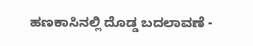ಹಣಕಾಸಿನಲ್ಲಿ ದೊಡ್ಡ ಬದಲಾವಣೆ -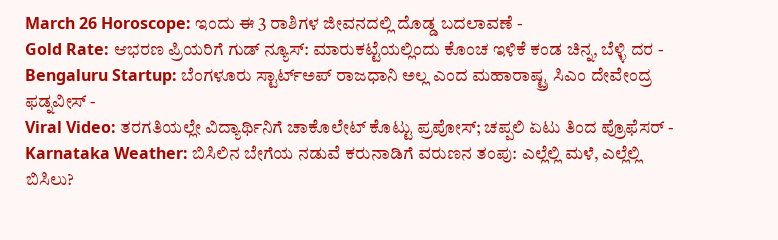March 26 Horoscope: ಇಂದು ಈ 3 ರಾಶಿಗಳ ಜೀವನದಲ್ಲಿ ದೊಡ್ಡ ಬದಲಾವಣೆ -
Gold Rate: ಆಭರಣ ಪ್ರಿಯರಿಗೆ ಗುಡ್ ನ್ಯೂಸ್: ಮಾರುಕಟ್ಟೆಯಲ್ಲಿಂದು ಕೊಂಚ ಇಳಿಕೆ ಕಂಡ ಚಿನ್ನ, ಬೆಳ್ಳಿ ದರ -
Bengaluru Startup: ಬೆಂಗಳೂರು ಸ್ಟಾರ್ಟ್ಅಪ್ ರಾಜಧಾನಿ ಅಲ್ಲ ಎಂದ ಮಹಾರಾಷ್ಟ್ರ ಸಿಎಂ ದೇವೇಂದ್ರ ಫಡ್ನವೀಸ್ -
Viral Video: ತರಗತಿಯಲ್ಲೇ ವಿದ್ಯಾರ್ಥಿನಿಗೆ ಚಾಕೊಲೇಟ್ ಕೊಟ್ಟು ಪ್ರಪೋಸ್; ಚಪ್ಪಲಿ ಏಟು ತಿಂದ ಪ್ರೊಫೆಸರ್ -
Karnataka Weather: ಬಿಸಿಲಿನ ಬೇಗೆಯ ನಡುವೆ ಕರುನಾಡಿಗೆ ವರುಣನ ತಂಪು: ಎಲ್ಲೆಲ್ಲಿ ಮಳೆ, ಎಲ್ಲೆಲ್ಲಿ ಬಿಸಿಲು?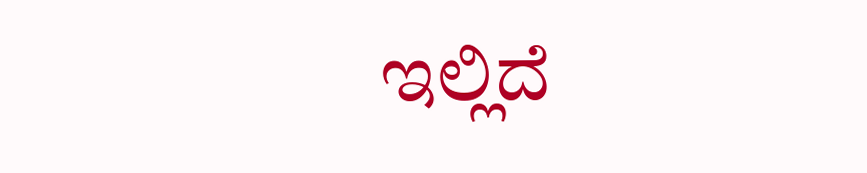ಇಲ್ಲಿದೆ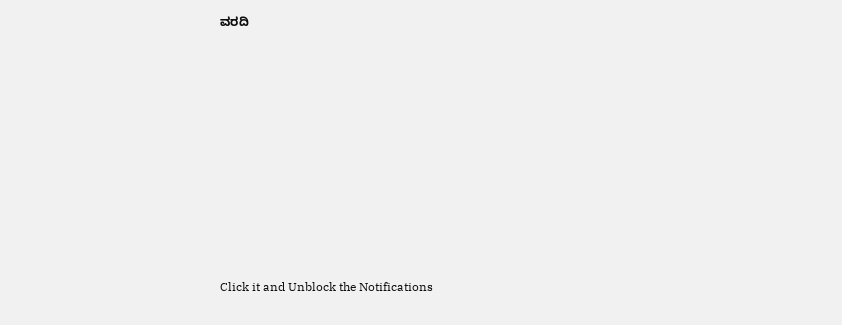ವರದಿ












Click it and Unblock the Notifications